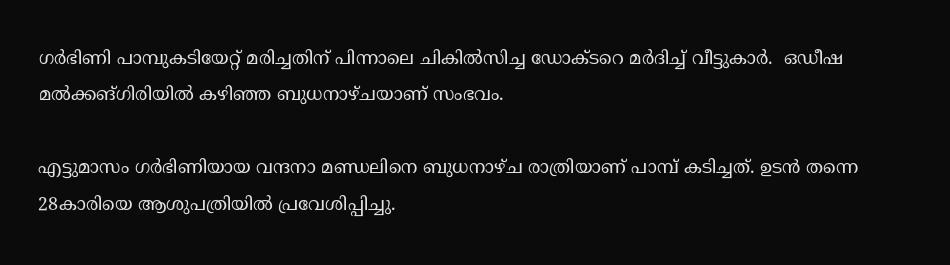ഗര്‍ഭിണി പാമ്പുകടിയേറ്റ് മരിച്ചതിന് പിന്നാലെ ചികില്‍സിച്ച ഡോക്ടറെ മര്‍ദിച്ച് വീട്ടുകാര്‍.  ഒഡീഷ മല്‍ക്കങ്ഗിരിയില്‍ കഴിഞ്ഞ ബുധനാഴ്ചയാണ് സംഭവം.

എട്ടുമാസം ഗര്‍ഭിണിയായ വന്ദനാ മണ്ഡലിനെ ബുധനാഴ്ച രാത്രിയാണ് പാമ്പ് കടിച്ചത്. ഉടന്‍ തന്നെ 28കാരിയെ ആശുപത്രിയില്‍ പ്രവേശിപ്പിച്ചു.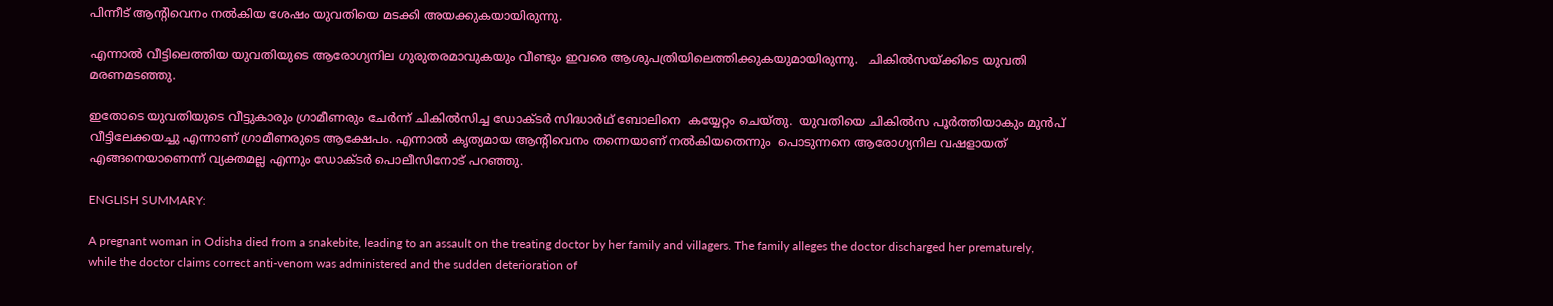പിന്നീട് ആന്‍റിവെനം നല്‍കിയ ശേഷം യുവതിയെ മടക്കി അയക്കുകയായിരുന്നു.

എന്നാല്‍ വീട്ടിലെത്തിയ യുവതിയുടെ ആരോഗ്യനില ഗുരുതരമാവുകയും വീണ്ടും ഇവരെ ആശുപത്രിയിലെത്തിക്കുകയുമായിരുന്നു.   ചികില്‍സയ്ക്കിടെ യുവതി മരണമടഞ്ഞു.

ഇതോടെ യുവതിയുടെ വീട്ടുകാരും ഗ്രാമീണരും ചേര്‍ന്ന് ചികില്‍സിച്ച ഡോക്ടര്‍ സിദ്ധാര്‍ഥ് ബോലിനെ  കയ്യേറ്റം ചെയ്തു.  യുവതിയെ ചികില്‍സ പൂര്‍ത്തിയാകും മുന്‍പ് വീട്ടിലേക്കയച്ചു എന്നാണ് ഗ്രാമീണരുടെ ആക്ഷേപം. എന്നാല്‍ കൃത്യമായ ആന്‍റിവെനം തന്നെയാണ് നല്‍കിയതെന്നും  പൊടുന്നനെ ആരോഗ്യനില വഷളായത് എങ്ങനെയാണെന്ന് വ്യക്തമല്ല എന്നും ഡോക്ടര്‍ പൊലീസിനോട് പറഞ്ഞു.

ENGLISH SUMMARY:

A pregnant woman in Odisha died from a snakebite, leading to an assault on the treating doctor by her family and villagers. The family alleges the doctor discharged her prematurely, while the doctor claims correct anti-venom was administered and the sudden deterioration of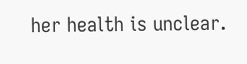her health is unclear.